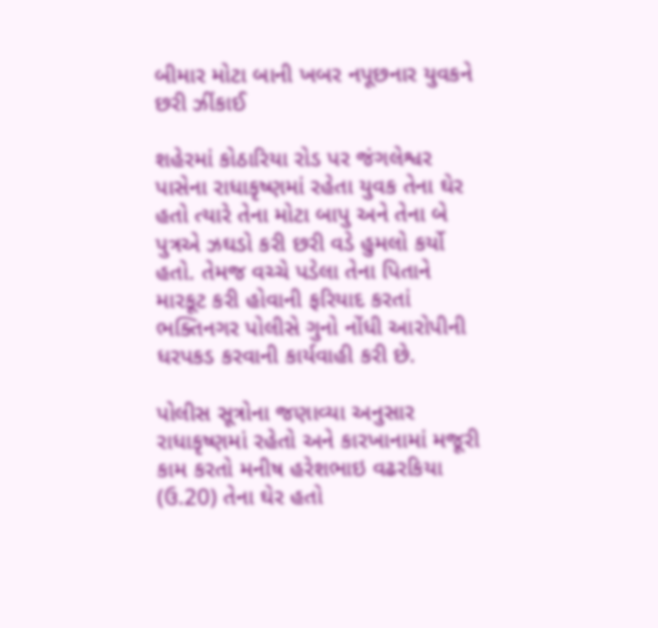બીમાર મોટા બાની ખબર નપૂછનાર યુવકને છરી ઝીંકાઈ

શહેરમાં કોઠારિયા રોડ પર જંગલેશ્વર પાસેના રાધાકૃષ્ણમાં રહેતા યુવક તેના ઘેર હતો ત્યારે તેના મોટા બાપુ અને તેના બે પુત્રએ ઝઘડો કરી છરી વડે હુમલો કર્યો હતો. તેમજ વચ્ચે પડેલા તેના પિતાને મારકૂટ કરી હોવાની ફરિયાદ કરતાં ભક્તિનગર પોલીસે ગુનો નોંધી આરોપીની ધરપકડ કરવાની કાર્યવાહી કરી છે.

પોલીસ સૂત્રોના જણાવ્યા અનુસાર રાધાકૃષ્ણમાં રહેતો અને કારખાનામાં મજૂરી કામ કરતો મનીષ હરેશભાઇ વઢરકિયા (ઉ.20) તેના ઘેર હતો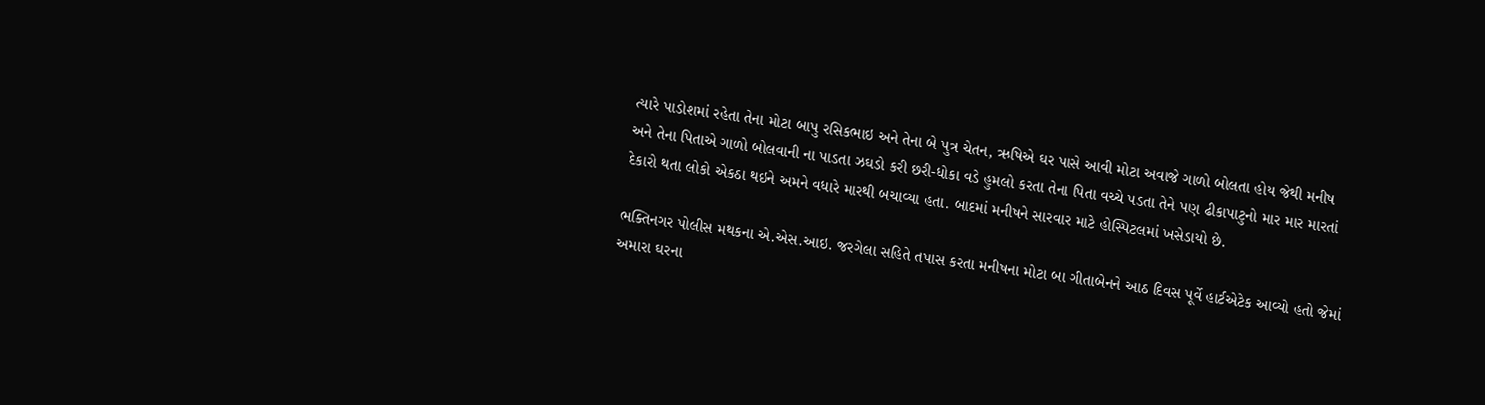ત્યારે પાડોશમાં રહેતા તેના મોટા બાપુ રસિકભાઇ અને તેના બે પુત્ર ચેતન, ઋષિએ ઘર પાસે આવી મોટા અવાજે ગાળો બોલતા હોય જેથી મનીષ અને તેના પિતાએ ગાળો બોલવાની ના પાડતા ઝઘડો કરી છરી-ધોકા વડે હુમલો કરતા તેના પિતા વચ્ચે પડતા તેને પણ ઢીકાપાટુનો માર માર મારતાં દેકારો થતા લોકો એકઠા થઇને અમને વધારે મારથી બચાવ્યા હતા. બાદમાં મનીષને સારવાર માટે હોસ્પિટલમાં ખસેડાયો છે.

ભક્તિનગર પોલીસ મથકના એ.એસ.આઇ. જરગેલા સહિતે તપાસ કરતા મનીષના મોટા બા ગીતાબેનને આઠ દિવસ પૂર્વે હાર્ટએટેક આવ્યો હતો જેમાં અમારા ઘરના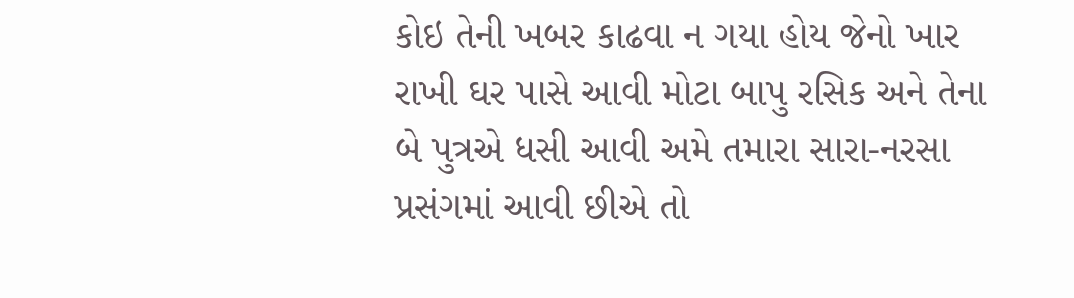કોઇ તેની ખબર કાઢવા ન ગયા હોય જેનો ખાર રાખી ઘર પાસે આવી મોટા બાપુ રસિક અને તેના બે પુત્રએ ધસી આવી અમે તમારા સારા-નરસા પ્રસંગમાં આવી છીએ તો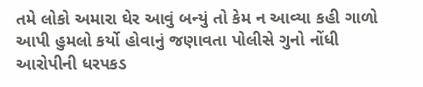તમે લોકો અમારા ઘેર આવું બન્યું તો કેમ ન આવ્યા કહી ગાળો આપી હુમલો કર્યો હોવાનું જણાવતા પોલીસે ગુનો નોંધી આરોપીની ધરપકડ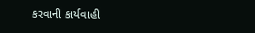કરવાની કાર્યવાહી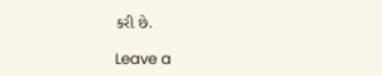કરી છે.

Leave a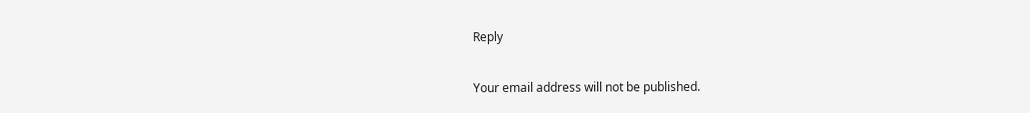Reply

Your email address will not be published.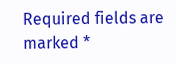Required fields are marked *